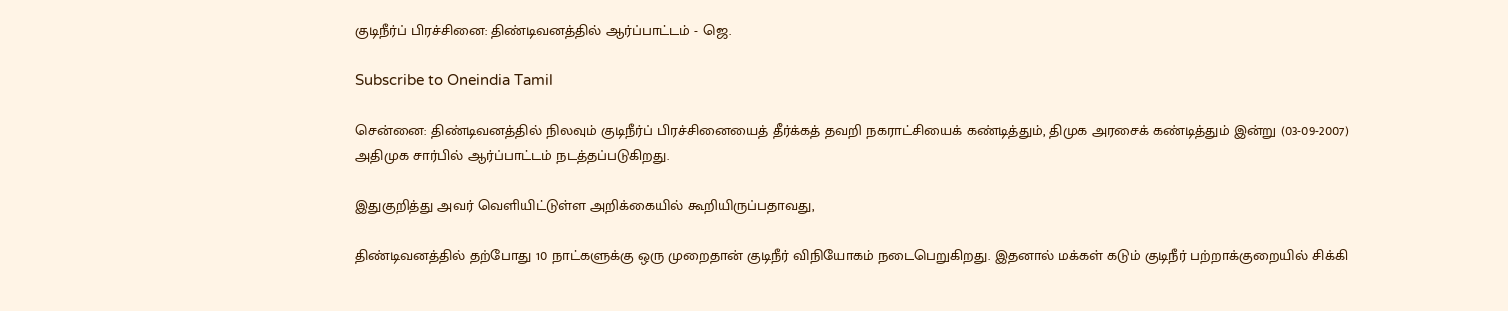குடிநீர்ப் பிரச்சினை: திண்டிவனத்தில் ஆர்ப்பாட்டம் - ஜெ.

Subscribe to Oneindia Tamil

சென்னை: திண்டிவனத்தில் நிலவும் குடிநீர்ப் பிரச்சினையைத் தீர்க்கத் தவறி நகராட்சியைக் கண்டித்தும், திமுக அரசைக் கண்டித்தும் இன்று (03-09-2007) அதிமுக சார்பில் ஆர்ப்பாட்டம் நடத்தப்படுகிறது.

இதுகுறித்து அவர் வெளியிட்டுள்ள அறிக்கையில் கூறியிருப்பதாவது,

திண்டிவனத்தில் தற்போது 10 நாட்களுக்கு ஒரு முறைதான் குடிநீர் விநியோகம் நடைபெறுகிறது. இதனால் மக்கள் கடும் குடிநீர் பற்றாக்குறையில் சிக்கி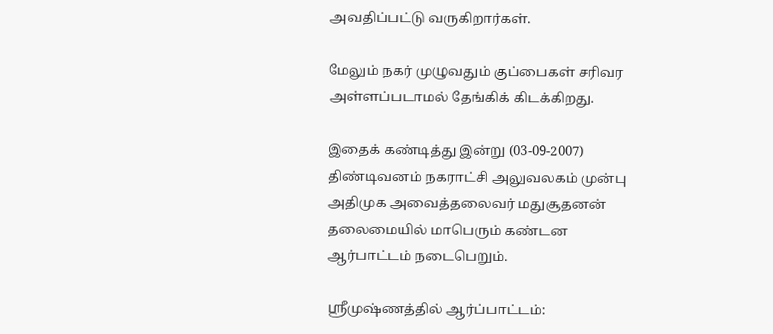அவதிப்பட்டு வருகிறார்கள்.

மேலும் நகர் முழுவதும் குப்பைகள் சரிவர அள்ளப்படாமல் தேங்கிக் கிடக்கிறது.

இதைக் கண்டித்து இன்று (03-09-2007) திண்டிவனம் நகராட்சி அலுவலகம் முன்பு அதிமுக அவைத்தலைவர் மதுசூதனன் தலைமையில் மாபெரும் கண்டன ஆர்பாட்டம் நடைபெறும்.

ஸ்ரீமுஷ்ணத்தில் ஆர்ப்பாட்டம்: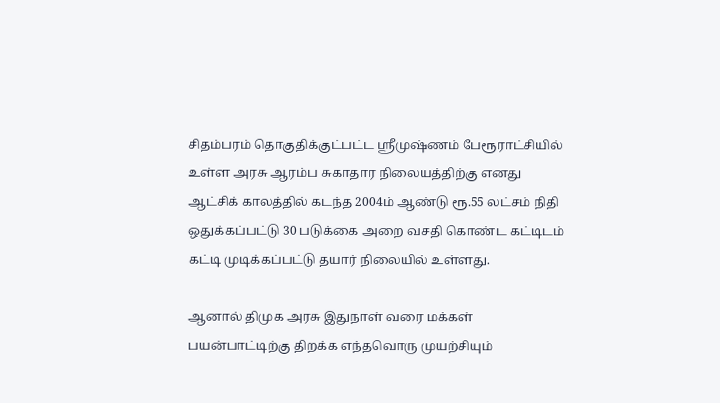சிதம்பரம் தொகுதிக்குட்பட்ட ஸ்ரீமுஷ்ணம் பேரூராட்சியில் உள்ள அரசு ஆரம்ப சுகாதார நிலையத்திற்கு எனது ஆட்சிக் காலத்தில் கடந்த 2004ம் ஆண்டு ரூ.55 லட்சம் நிதி ஒதுக்கப்பட்டு 30 படுக்கை அறை வசதி கொண்ட கட்டிடம் கட்டி முடிக்கப்பட்டு தயார் நிலையில் உள்ளது.

ஆனால் திமுக அரசு இதுநாள் வரை மக்கள் பயன்பாட்டிற்கு திறக்க எந்தவொரு முயற்சியும்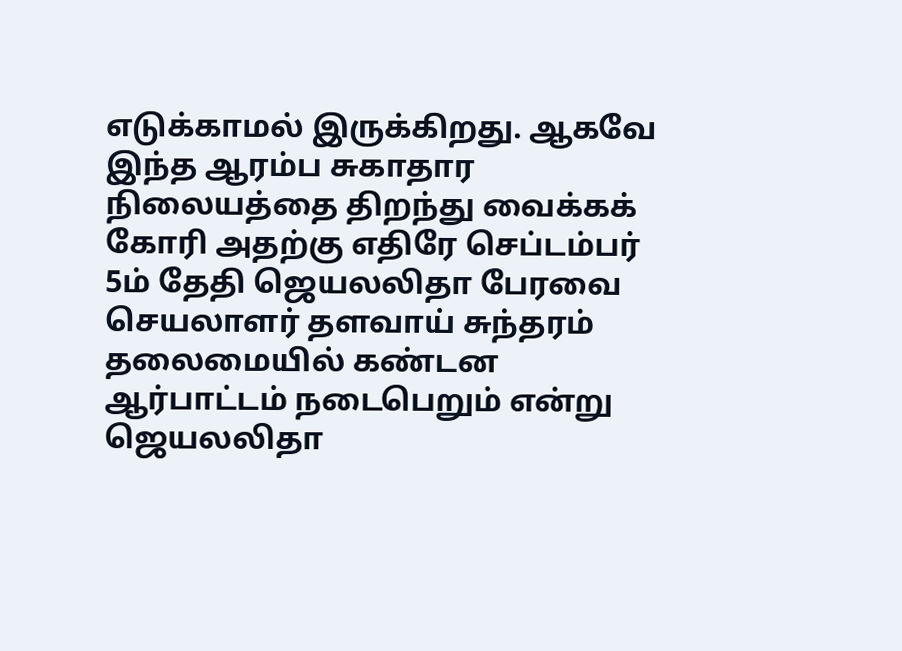எடுக்காமல் இருக்கிறது. ஆகவே இந்த ஆரம்ப சுகாதார நிலையத்தை திறந்து வைக்கக் கோரி அதற்கு எதிரே செப்டம்பர் 5ம் தேதி ஜெயலலிதா பேரவை செயலாளர் தளவாய் சுந்தரம் தலைமையில் கண்டன ஆர்பாட்டம் நடைபெறும் என்று ஜெயலலிதா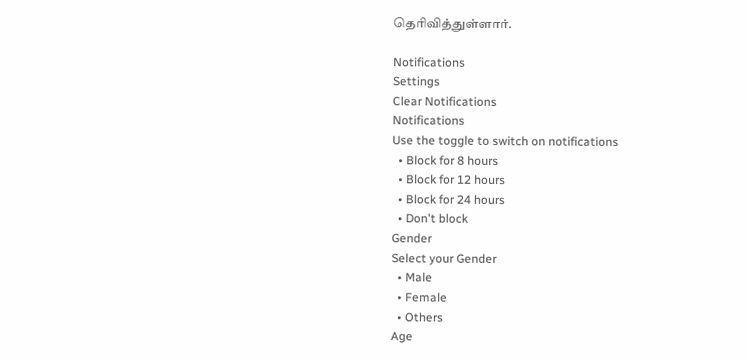தெரிவித்துள்ளார்.

Notifications
Settings
Clear Notifications
Notifications
Use the toggle to switch on notifications
  • Block for 8 hours
  • Block for 12 hours
  • Block for 24 hours
  • Don't block
Gender
Select your Gender
  • Male
  • Female
  • Others
Age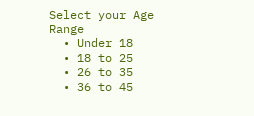Select your Age Range
  • Under 18
  • 18 to 25
  • 26 to 35
  • 36 to 45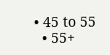• 45 to 55
  • 55+